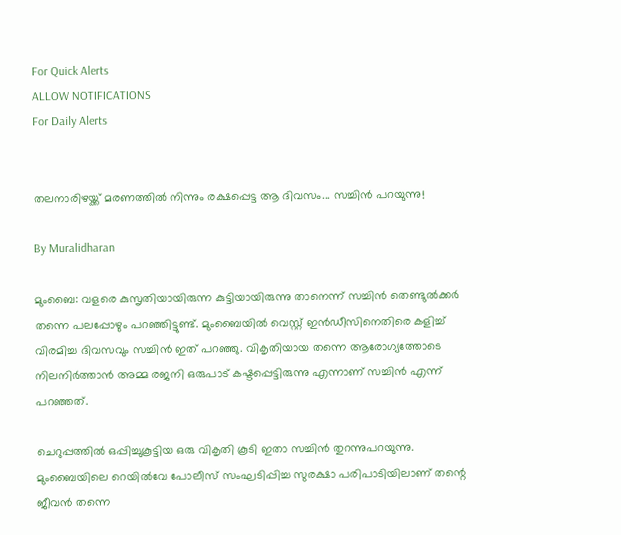For Quick Alerts
ALLOW NOTIFICATIONS
For Daily Alerts


തലനാരിഴയ്ക്ക് മരണത്തില്‍ നിന്നും രക്ഷപ്പെട്ട ആ ദിവസം... സച്ചിന്‍ പറയുന്നു!

By Muralidharan

മുംബൈ: വളരെ കുസൃതിയായിരുന്ന കുട്ടിയായിരുന്നു താനെന്ന് സച്ചിന്‍ തെണ്ടുല്‍ക്കര്‍ തന്നെ പലപ്പോഴും പറഞ്ഞിട്ടുണ്ട്. മുംബൈയില്‍ വെസ്റ്റ് ഇന്‍ഡീസിനെതിരെ കളിച്ച് വിരമിച്ച ദിവസവും സച്ചിന്‍ ഇത് പറഞ്ഞു. വികൃതിയായ തന്നെ ആരോഗ്യത്തോടെ നിലനിര്‍ത്താന്‍ അമ്മ രജനി ഒരുപാട് കഷ്ടപ്പെട്ടിരുന്നു എന്നാണ് സച്ചിന്‍ എന്ന് പറഞ്ഞത്.

ചെറുപ്പത്തില്‍ ഒപ്പിച്ചുകൂട്ടിയ ഒരു വികൃതി കൂടി ഇതാ സച്ചിന്‍ തുറന്നുപറയുന്നു. മുംബൈയിലെ റെയില്‍വേ പോലീസ് സംഘടിപ്പിച്ച സുരക്ഷാ പരിപാടിയിലാണ് തന്റെ ജീവന്‍ തന്നെ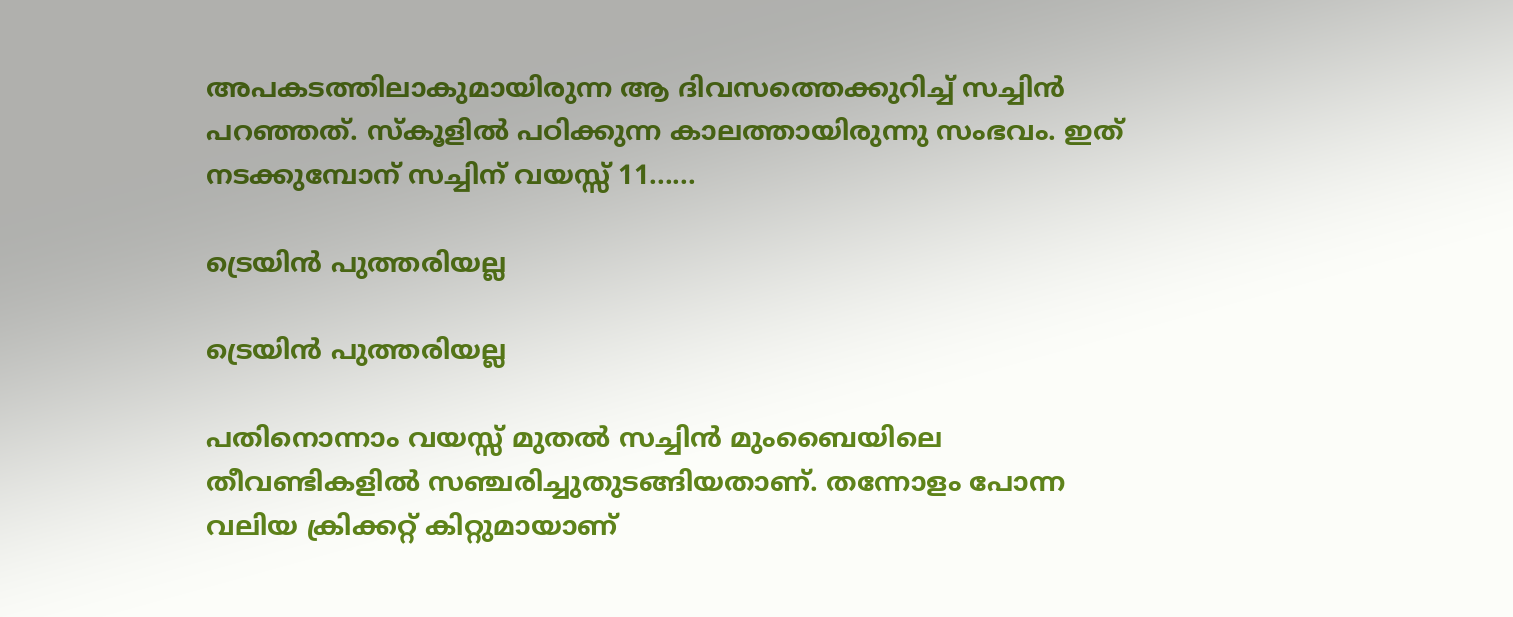അപകടത്തിലാകുമായിരുന്ന ആ ദിവസത്തെക്കുറിച്ച് സച്ചിന്‍ പറഞ്ഞത്. സ്‌കൂളില്‍ പഠിക്കുന്ന കാലത്തായിരുന്നു സംഭവം. ഇത് നടക്കുമ്പോന് സച്ചിന് വയസ്സ് 11......

ട്രെയിന്‍ പുത്തരിയല്ല

ട്രെയിന്‍ പുത്തരിയല്ല

പതിനൊന്നാം വയസ്സ് മുതല്‍ സച്ചിന്‍ മുംബൈയിലെ തീവണ്ടികളില്‍ സഞ്ചരിച്ചുതുടങ്ങിയതാണ്. തന്നോളം പോന്ന വലിയ ക്രിക്കറ്റ് കിറ്റുമായാണ്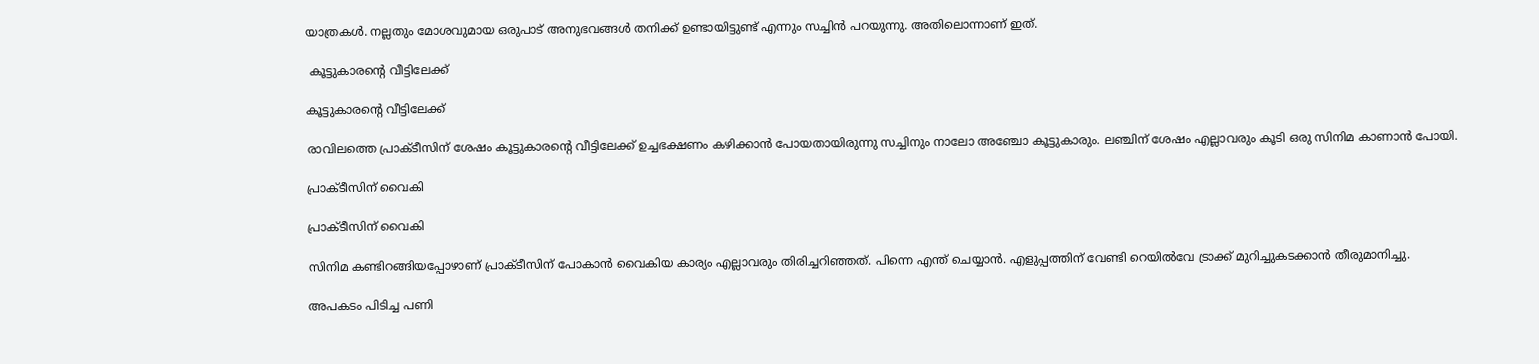യാത്രകള്‍. നല്ലതും മോശവുമായ ഒരുപാട് അനുഭവങ്ങള്‍ തനിക്ക് ഉണ്ടായിട്ടുണ്ട് എന്നും സച്ചിന്‍ പറയുന്നു. അതിലൊന്നാണ് ഇത്.

 കൂട്ടുകാരന്റെ വീട്ടിലേക്ക്

കൂട്ടുകാരന്റെ വീട്ടിലേക്ക്

രാവിലത്തെ പ്രാക്ടീസിന് ശേഷം കൂട്ടുകാരന്റെ വീട്ടിലേക്ക് ഉച്ചഭക്ഷണം കഴിക്കാന്‍ പോയതായിരുന്നു സച്ചിനും നാലോ അഞ്ചോ കൂട്ടുകാരും. ലഞ്ചിന് ശേഷം എല്ലാവരും കൂടി ഒരു സിനിമ കാണാന്‍ പോയി.

പ്രാക്ടീസിന് വൈകി

പ്രാക്ടീസിന് വൈകി

സിനിമ കണ്ടിറങ്ങിയപ്പോഴാണ് പ്രാക്ടീസിന് പോകാന്‍ വൈകിയ കാര്യം എല്ലാവരും തിരിച്ചറിഞ്ഞത്. പിന്നെ എന്ത് ചെയ്യാന്‍. എളുപ്പത്തിന് വേണ്ടി റെയില്‍വേ ട്രാക്ക് മുറിച്ചുകടക്കാന്‍ തീരുമാനിച്ചു.

അപകടം പിടിച്ച പണി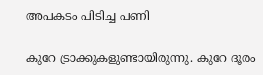അപകടം പിടിച്ച പണി

കുറേ ട്രാക്കുകളുണ്ടായിരുന്നു. കുറേ ദൂരം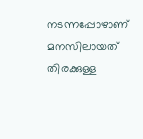നടന്നപ്പോഴാണ് മനസിലായത് തിരക്കുള്ള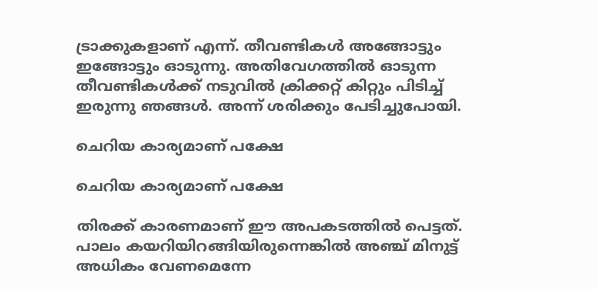ട്രാക്കുകളാണ് എന്ന്. തീവണ്ടികള്‍ അങ്ങോട്ടും ഇങ്ങോട്ടും ഓടുന്നു. അതിവേഗത്തില്‍ ഓടുന്ന തീവണ്ടികള്‍ക്ക് നടുവില്‍ ക്രിക്കറ്റ് കിറ്റും പിടിച്ച് ഇരുന്നു ഞങ്ങള്‍. അന്ന് ശരിക്കും പേടിച്ചുപോയി.

ചെറിയ കാര്യമാണ് പക്ഷേ

ചെറിയ കാര്യമാണ് പക്ഷേ

തിരക്ക് കാരണമാണ് ഈ അപകടത്തില്‍ പെട്ടത്. പാലം കയറിയിറങ്ങിയിരുന്നെങ്കില്‍ അഞ്ച് മിനുട്ട് അധികം വേണമെന്നേ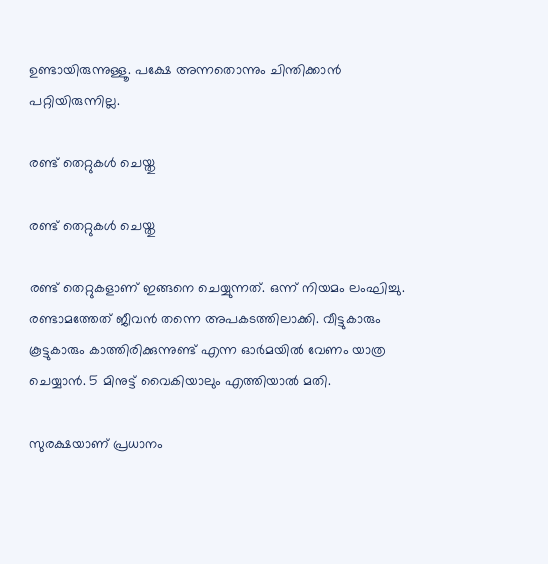ഉണ്ടായിരുന്നുള്ളൂ. പക്ഷേ അന്നതൊന്നും ചിന്തിക്കാന്‍ പറ്റിയിരുന്നില്ല.

രണ്ട് തെറ്റുകള്‍ ചെയ്തു

രണ്ട് തെറ്റുകള്‍ ചെയ്തു

രണ്ട് തെറ്റുകളാണ് ഇങ്ങനെ ചെയ്യുന്നത്. ഒന്ന് നിയമം ലംഘിച്ചു. രണ്ടാമത്തേത് ജീവന്‍ തന്നെ അപകടത്തിലാക്കി. വീട്ടുകാരും കൂട്ടുകാരും കാത്തിരിക്കുന്നുണ്ട് എന്ന ഓര്‍മയില്‍ വേണം യാത്ര ചെയ്യാന്‍. 5 മിനുട്ട് വൈകിയാലും എത്തിയാല്‍ മതി.

സുരക്ഷയാണ് പ്രധാനം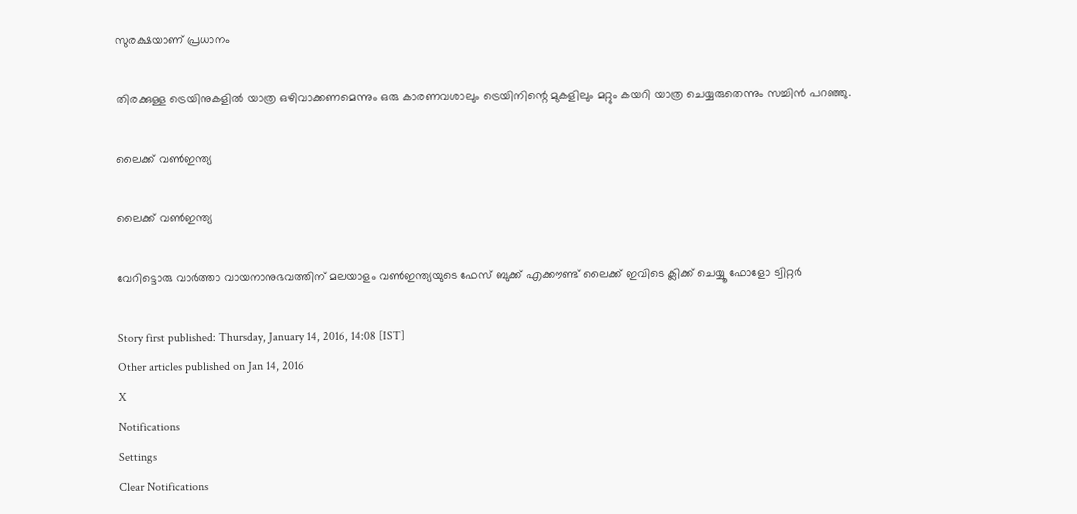സുരക്ഷയാണ് പ്രധാനം

തിരക്കുള്ള ട്രെയിനുകളില്‍ യാത്ര ഒഴിവാക്കണമെന്നും ഒരു കാരണവശാലും ട്രെയിനിന്റെ മുകളിലും മറ്റും കയറി യാത്ര ചെയ്യരുതെന്നും സച്ചിന്‍ പറഞ്ഞു.

ലൈക്ക് വണ്‍ഇന്ത്യ

ലൈക്ക് വണ്‍ഇന്ത്യ

വേറിട്ടൊരു വാര്‍ത്താ വായനാനുഭവത്തിന് മലയാളം വണ്‍ഇന്ത്യയുടെ ഫേസ് ബുക്ക് എക്കൗണ്ട് ലൈക്ക് ഇവിടെ ക്ലിക്ക് ചെയ്യൂ ഫോളോ ട്വിറ്റര്‍

Story first published: Thursday, January 14, 2016, 14:08 [IST]
Other articles published on Jan 14, 2016
X
Notifications
Settings
Clear Notifications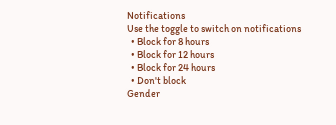Notifications
Use the toggle to switch on notifications
  • Block for 8 hours
  • Block for 12 hours
  • Block for 24 hours
  • Don't block
Gender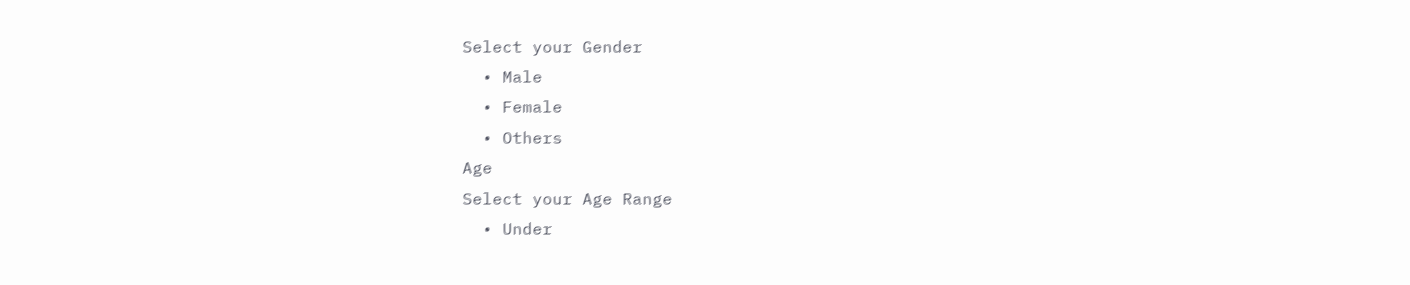Select your Gender
  • Male
  • Female
  • Others
Age
Select your Age Range
  • Under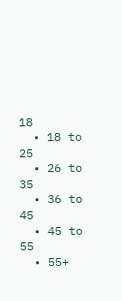18
  • 18 to 25
  • 26 to 35
  • 36 to 45
  • 45 to 55
  • 55+